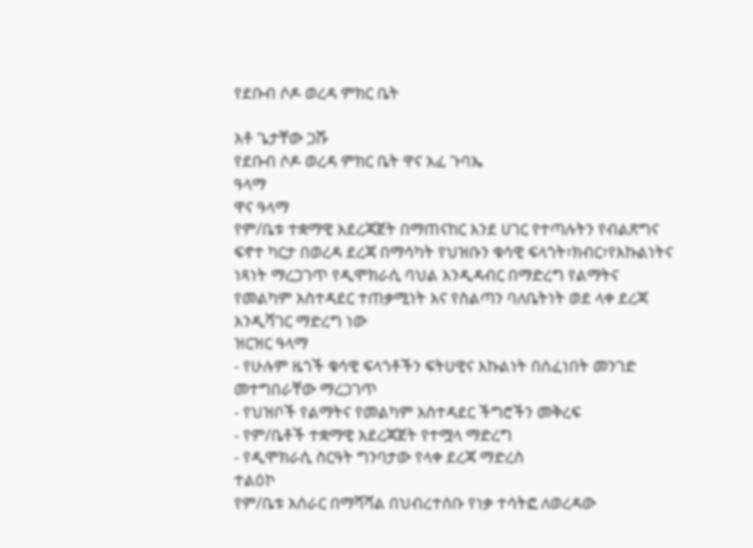የደቡብ ሶዶ ወረዳ ምክር ቤት

አቶ ጌታቸው ጋሹ
የደቡብ ሶዶ ወረዳ ምክር ቤት ዋና አፈ ጉባኤ
ዓላማ
ዋና ዓላማ
የም/ቤቱ ተቋማዊ አደረጃጀት በማጠናከር እንደ ሀገር የተጣሉትን የብልጽግና ፍኖተ ካርታ በወረዳ ደረጃ በማሳካት የህዝቡን ቁሳዊ ፍላጎት፣ክብር፣የእኩልነትና ነጻነት ማረጋገጥ የዲሞክራሲ ባህል እንዲዳብር በማድረግ የልማትና የመልካም አስተዳደር ተጠቃሚነት እና የስልጣን ባለቤትነት ወደ ላቀ ደረጃ እንዲሻገር ማድረግ ነው
ዝርዝር ዓላማ
- የሁሉም ዜጎች ቁሳዊ ፍላጎቶችን ፍትሀዊና እኩልነት በሰፈነበት መንገድ መተግበራቸው ማረጋገጥ
- የህዝቦች የልማትና የመልካም አስተዳደር ችግሮችን መቅረፍ
- የም/ቤቶች ተቋማዊ አደረጃጀት የተሟላ ማድረግ
- የዲሞክራሲ ስርዓት ግንባታው የላቀ ደረጃ ማድረስ
ተልዕኮ
የም/ቤቱ አሰራር በማሻሻል በህብረተሰቡ የነቃ ተሳትፎ ለወረዳው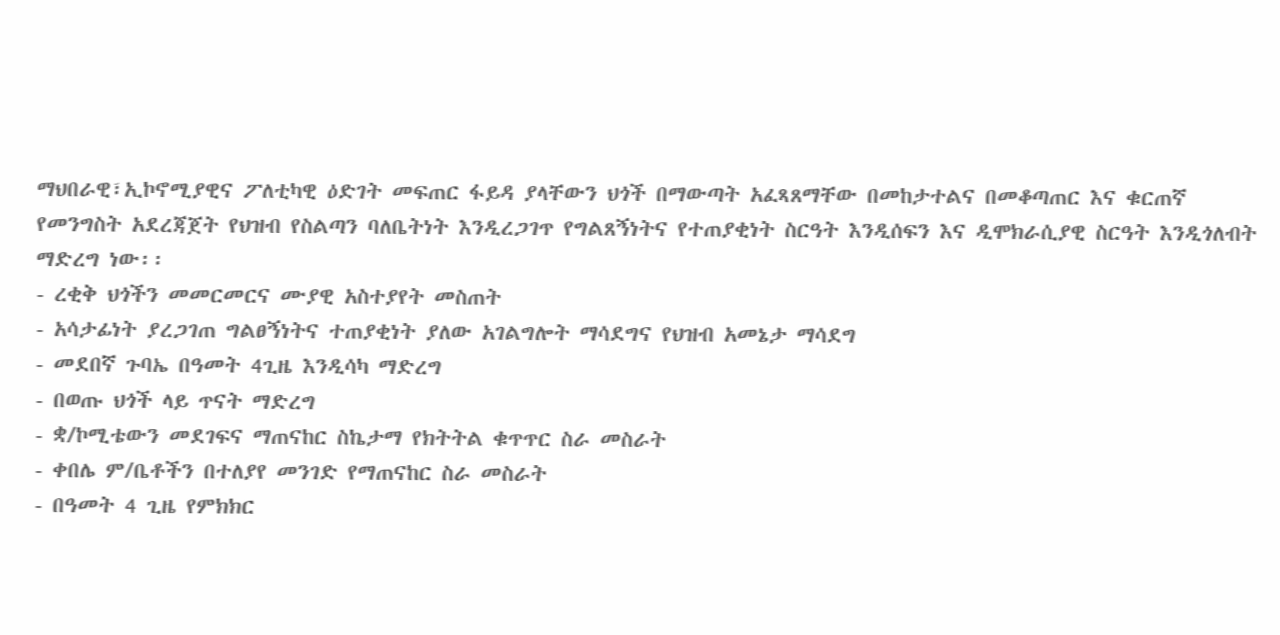ማህበራዊ፣ኢኮኖሚያዊና ፖለቲካዊ ዕድገት መፍጠር ፋይዳ ያላቸውን ህጎች በማውጣት አፈጻጸማቸው በመከታተልና በመቆጣጠር እና ቁርጠኛ የመንግስት አደረጃጀት የህዝብ የስልጣን ባለቤትነት እንዲረጋገጥ የግልጸኝነትና የተጠያቂነት ስርዓት እንዲሰፍን እና ዲሞክራሲያዊ ስርዓት እንዲጎለብት ማድረግ ነው፡፡
- ረቂቅ ህጎችን መመርመርና ሙያዊ አስተያየት መስጠት
- አሳታፊነት ያረጋገጠ ግልፀኝነትና ተጠያቂነት ያለው አገልግሎት ማሳደግና የህዝብ አመኔታ ማሳደግ
- መደበኛ ጉባኤ በዓመት 4ጊዜ እንዲሳካ ማድረግ
- በወጡ ህጎች ላይ ጥናት ማድረግ
- ቋ/ኮሚቴውን መደገፍና ማጠናከር ስኬታማ የክትትል ቁጥጥር ስራ መስራት
- ቀበሌ ም/ቤቶችን በተለያየ መንገድ የማጠናከር ስራ መስራት
- በዓመት 4 ጊዜ የምክክር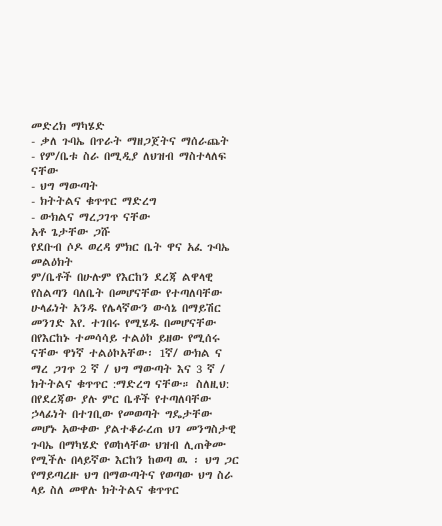መድረክ ማካሄድ
- ቃለ ጉባኤ በጥራት ማዘጋጀትና ማሰራጨት
- የም/ቤቱ ስራ በሚዲያ ለህዝብ ማስተላለፍ ናቸው
- ህግ ማውጣት
- ክትትልና ቁጥጥር ማድረግ
- ውክልና ማረጋገጥ ናቸው
አቶ ጌታቸው ጋሹ
የደቡብ ሶዶ ወረዳ ምክር ቤት ዋና አፈ ጉባኤ መልዕክት
ም/ቤቶች በሁሉም የእርከን ደረጃ ልዋላዊ የስልጣን ባለቤት በመሆናቸው የተጣለባቸው ሁላፊነት አንዱ የሌላኛውን ውሳኔ በማይሽር መንገድ እየ. ተገበሩ የሚሄዱ በመሆናቸው በየእርከኑ ተመሳሳይ ተልዕኮ ይዘው የሚሰሩ ናቸው ዋነኛ ተልዕኮአቸው፡ 1ኛ/ ውክል ና ማረ ጋገጥ 2 ኛ / ህግ ማውጣት እና 3 ኛ / ክትትልና ቁጥጥር :ማድረግ ናቸው። ስለዚህ: በየደረጃው ያሉ ምር ቤቶች የተጣለባቸው ኃላፊነት በተገቢው የመወጣት ግዴታቸው መሆኑ አውቀው ያልተቆራረጠ ህገ መንግስታዊ ጉባኤ በማካሄድ የወከላቸው ህዝብ ሊጠቅሙ የሚችሉ በላይኛው እርከን ከወጣ ዉ ፡ ህግ ጋር የማይጣረዙ ህግ በማውጣትና የወጣው ህግ ስራ ላይ ስለ መዋሉ ክትትልና ቁጥጥር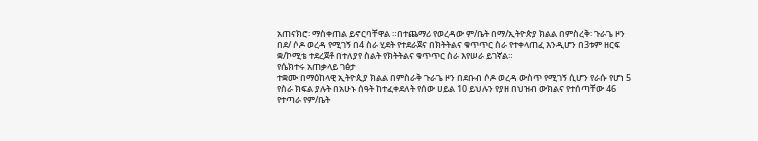አጠናክሮ፡ ማስቀጠል ይኖርባቸዋል ።በተጨማሪ የወረዳው ም/ቤት በማ/ኢትዮጵያ ክልል በምስረቅ፡ ጉራጌ ዞን በደ/ ሶዶ ወረዳ የሚገኝ በ4 ስራ ሂደት የተደራጀና በክትትልና ቁጥጥር ስራ የተቀላጠፈ እንዲሆን በ3ቱም ዘርፍ ቋ/ኮሚቴ ተደረጀቶ በተለያየ ስልት የክትትልና ቁጥጥር ስራ እየሠራ ይገኛል።
የሴክተሩ አጠቃላይ ገፅታ
ተቋሙ በማዕከላዊ ኢትዮጲያ ክልል በምስራቅ ጉራጌ ዞን በደቡብ ሶዶ ወረዳ ውስጥ የሚገኝ ሲሆን የራሱ የሆነ 5 የስራ ክፍል ያሉት በአሁኑ ሰዓት ከተፈቀደለት የሰው ሀይል 10 ይህሉን የያዘ በህዝብ ውክልና የተሰጣቸው 46 የተጣራ የም/ቤት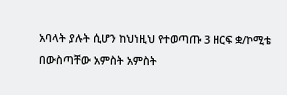አባላት ያሉት ሲሆን ከህነዚህ የተወጣጡ 3 ዘርፍ ቋ/ኮሚቴ በውስጣቸው አምስት አምስት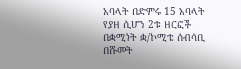አባላት በድምሩ 15 አባላት የያዘ ሲሆን 2ቱ ዘርፎች በቋሚነት ቋ/ኮሚቴ ሰብሳቢ በሹመት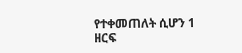የተቀመጠለት ሲሆን 1 ዘርፍ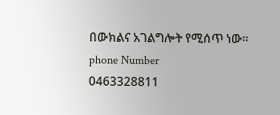በውክልና አገልግሎት የሚሰጥ ነው፡፡
phone Number
0463328811